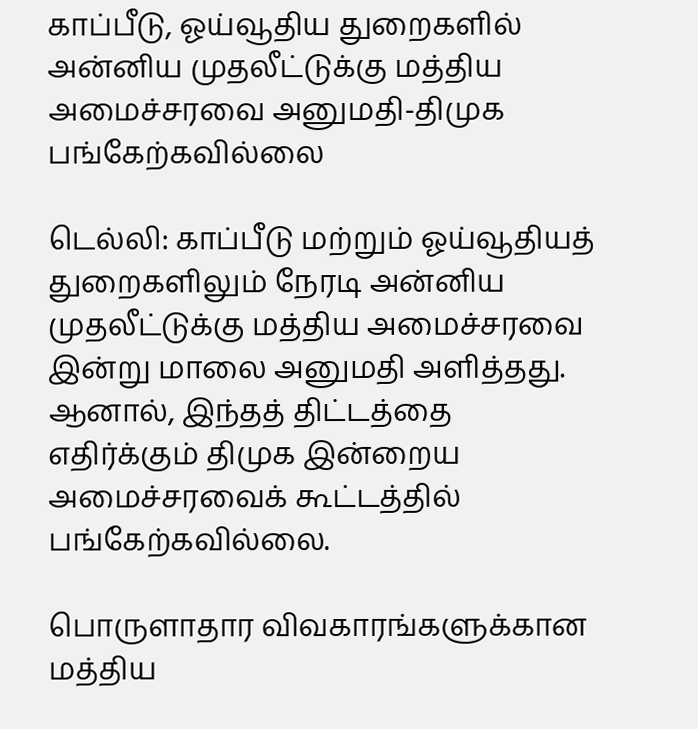காப்பீடு, ஓய்வூதிய துறைகளில் அன்னிய முதலீட்டுக்கு மத்திய அமைச்சரவை அனுமதி-திமுக பங்கேற்கவில்லை

டெல்லி: காப்பீடு மற்றும் ஓய்வூதியத் துறைகளிலும் நேரடி அன்னிய முதலீட்டுக்கு மத்திய அமைச்சரவை இன்று மாலை அனுமதி அளித்தது. ஆனால், இந்தத் திட்டத்தை எதிர்க்கும் திமுக இன்றைய அமைச்சரவைக் கூட்டத்தில் பங்கேற்கவில்லை.

பொருளாதார விவகாரங்களுக்கான மத்திய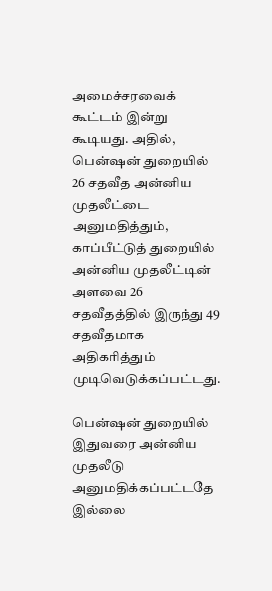அமைச்சரவைக் கூட்டம் இன்று கூடியது. அதில், பென்ஷன் துறையில் 26 சதவீத அன்னிய முதலீட்டை அனுமதித்தும், காப்பீட்டுத் துறையில் அன்னிய முதலீட்டின் அளவை 26 சதவீதத்தில் இருந்து 49 சதவீதமாக அதிகரித்தும் முடிவெடுக்கப்பட்டது.

பென்ஷன் துறையில் இதுவரை அன்னிய முதலீடு அனுமதிக்கப்பட்டதே இல்லை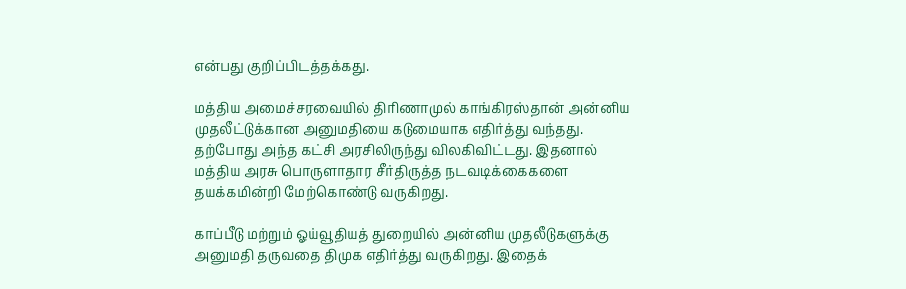என்பது குறிப்பிடத்தக்கது.

மத்திய அமைச்சரவையில் திரிணாமுல் காங்கிரஸ்தான் அன்னிய முதலீட்டுக்கான அனுமதியை கடுமையாக எதிர்த்து வந்தது. தற்போது அந்த கட்சி அரசிலிருந்து விலகிவிட்டது. இதனால் மத்திய அரசு பொருளாதார சீர்திருத்த நடவடிக்கைகளை தயக்கமின்றி மேற்கொண்டு வருகிறது.

காப்பீடு மற்றும் ஓய்வூதியத் துறையில் அன்னிய முதலீடுகளுக்கு அனுமதி தருவதை திமுக எதிர்த்து வருகிறது. இதைக்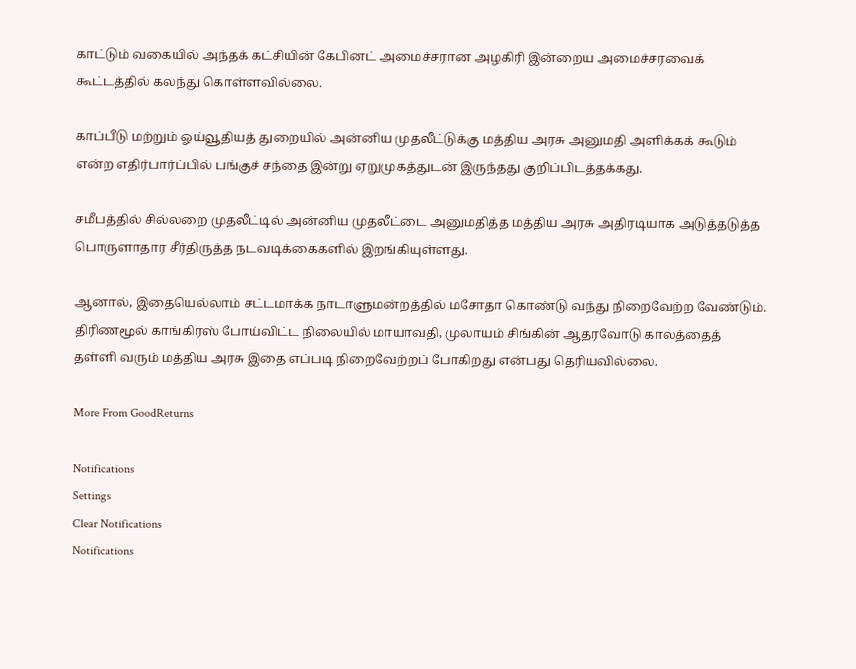காட்டும் வகையில் அந்தக் கட்சியின் கேபினட் அமைச்சரான அழகிரி இன்றைய அமைச்சரவைக் கூட்டத்தில் கலந்து கொள்ளவில்லை.

காப்பீடு மற்றும் ஓய்வூதியத் துறையில் அன்னிய முதலீட்டுக்கு மத்திய அரசு அனுமதி அளிக்கக் கூடும் என்ற எதிர்பார்ப்பில் பங்குச் சந்தை இன்று ஏறுமுகத்துடன் இருந்தது குறிப்பிடத்தக்கது.

சமீபத்தில் சில்லறை முதலீட்டில் அன்னிய முதலீட்டை அனுமதித்த மத்திய அரசு அதிரடியாக அடுத்தடுத்த பொருளாதார சீர்திருத்த நடவடிக்கைகளில் இறங்கியுள்ளது.

ஆனால், இதையெல்லாம் சட்டமாக்க நாடாளுமன்றத்தில் மசோதா கொண்டு வந்து நிறைவேற்ற வேண்டும். திரிணமூல் காங்கிரஸ் போய்விட்ட நிலையில் மாயாவதி, முலாயம் சிங்கின் ஆதரவோடு காலத்தைத் தள்ளி வரும் மத்திய அரசு இதை எப்படி நிறைவேற்றப் போகிறது என்பது தெரியவில்லை.

More From GoodReturns

Notifications
Settings
Clear Notifications
Notifications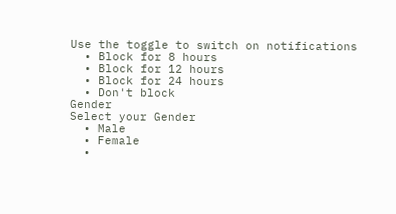Use the toggle to switch on notifications
  • Block for 8 hours
  • Block for 12 hours
  • Block for 24 hours
  • Don't block
Gender
Select your Gender
  • Male
  • Female
  •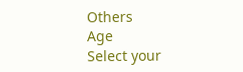Others
Age
Select your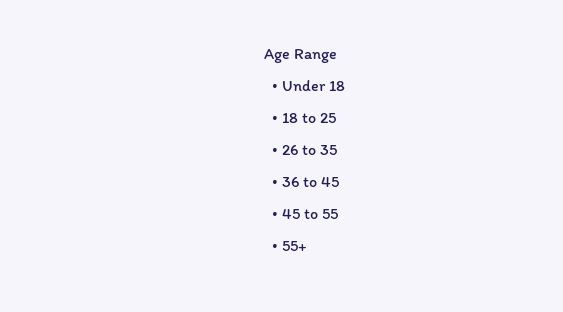Age Range
  • Under 18
  • 18 to 25
  • 26 to 35
  • 36 to 45
  • 45 to 55
  • 55+